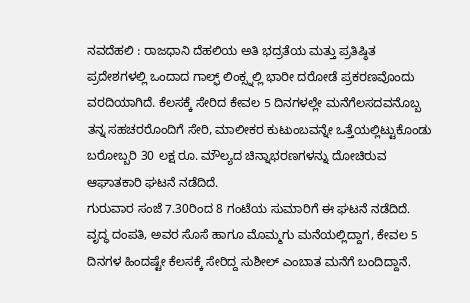ನವದೆಹಲಿ : ರಾಜಧಾನಿ ದೆಹಲಿಯ ಅತಿ ಭದ್ರತೆಯ ಮತ್ತು ಪ್ರತಿಷ್ಠಿತ ಪ್ರದೇಶಗಳಲ್ಲಿ ಒಂದಾದ ಗಾಲ್ಫ್ ಲಿಂಕ್ಸ್ನಲ್ಲಿ ಭಾರೀ ದರೋಡೆ ಪ್ರಕರಣವೊಂದು ವರದಿಯಾಗಿದೆ. ಕೆಲಸಕ್ಕೆ ಸೇರಿದ ಕೇವಲ 5 ದಿನಗಳಲ್ಲೇ ಮನೆಗೆಲಸದವನೊಬ್ಬ ತನ್ನ ಸಹಚರರೊಂದಿಗೆ ಸೇರಿ, ಮಾಲೀಕರ ಕುಟುಂಬವನ್ನೇ ಒತ್ತೆಯಲ್ಲಿಟ್ಟುಕೊಂಡು ಬರೋಬ್ಬರಿ 30 ಲಕ್ಷ ರೂ. ಮೌಲ್ಯದ ಚಿನ್ನಾಭರಣಗಳನ್ನು ದೋಚಿರುವ ಆಘಾತಕಾರಿ ಘಟನೆ ನಡೆದಿದೆ.
ಗುರುವಾರ ಸಂಜೆ 7.30ರಿಂದ 8 ಗಂಟೆಯ ಸುಮಾರಿಗೆ ಈ ಘಟನೆ ನಡೆದಿದೆ. ವೃದ್ಧ ದಂಪತಿ, ಅವರ ಸೊಸೆ ಹಾಗೂ ಮೊಮ್ಮಗು ಮನೆಯಲ್ಲಿದ್ದಾಗ, ಕೇವಲ 5 ದಿನಗಳ ಹಿಂದಷ್ಟೇ ಕೆಲಸಕ್ಕೆ ಸೇರಿದ್ದ ಸುಶೀಲ್ ಎಂಬಾತ ಮನೆಗೆ ಬಂದಿದ್ದಾನೆ.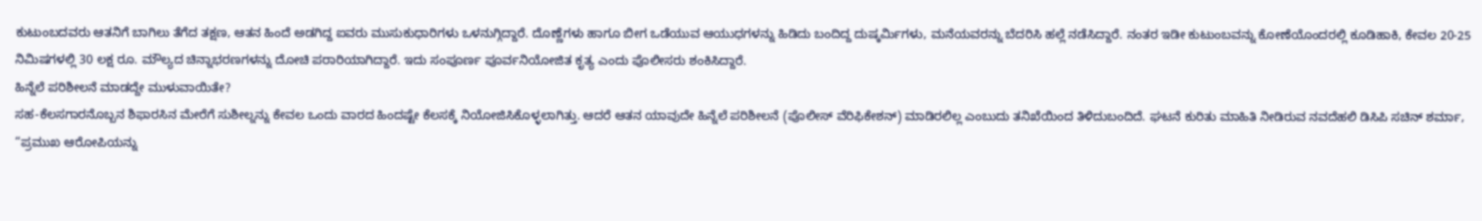ಕುಟುಂಬದವರು ಆತನಿಗೆ ಬಾಗಿಲು ತೆಗೆದ ತಕ್ಷಣ, ಆತನ ಹಿಂದೆ ಅಡಗಿದ್ದ ಐವರು ಮುಸುಕುಧಾರಿಗಳು ಒಳನುಗ್ಗಿದ್ದಾರೆ. ದೊಣ್ಣೆಗಳು ಹಾಗೂ ಬೀಗ ಒಡೆಯುವ ಆಯುಧಗಳನ್ನು ಹಿಡಿದು ಬಂದಿದ್ದ ದುಷ್ಕರ್ಮಿಗಳು, ಮನೆಯವರನ್ನು ಬೆದರಿಸಿ ಹಲ್ಲೆ ನಡೆಸಿದ್ದಾರೆ. ನಂತರ ಇಡೀ ಕುಟುಂಬವನ್ನು ಕೋಣೆಯೊಂದರಲ್ಲಿ ಕೂಡಿಹಾಕಿ, ಕೇವಲ 20-25 ನಿಮಿಷಗಳಲ್ಲಿ 30 ಲಕ್ಷ ರೂ. ಮೌಲ್ಯದ ಚಿನ್ನಾಭರಣಗಳನ್ನು ದೋಚಿ ಪರಾರಿಯಾಗಿದ್ದಾರೆ. ಇದು ಸಂಪೂರ್ಣ ಪೂರ್ವನಿಯೋಜಿತ ಕೃತ್ಯ ಎಂದು ಪೊಲೀಸರು ಶಂಕಿಸಿದ್ದಾರೆ.
ಹಿನ್ನೆಲೆ ಪರಿಶೀಲನೆ ಮಾಡದ್ದೇ ಮುಳುವಾಯಿತೇ?
ಸಹ-ಕೆಲಸಗಾರನೊಬ್ಬನ ಶಿಫಾರಸಿನ ಮೇರೆಗೆ ಸುಶೀಲ್ನನ್ನು ಕೇವಲ ಒಂದು ವಾರದ ಹಿಂದಷ್ಟೇ ಕೆಲಸಕ್ಕೆ ನಿಯೋಜಿಸಿಕೊಳ್ಳಲಾಗಿತ್ತು. ಆದರೆ ಆತನ ಯಾವುದೇ ಹಿನ್ನೆಲೆ ಪರಿಶೀಲನೆ (ಪೊಲೀಸ್ ವೆರಿಫಿಕೇಶನ್) ಮಾಡಿರಲಿಲ್ಲ ಎಂಬುದು ತನಿಖೆಯಿಂದ ತಿಳಿದುಬಂದಿದೆ. ಘಟನೆ ಕುರಿತು ಮಾಹಿತಿ ನೀಡಿರುವ ನವದೆಹಲಿ ಡಿಸಿಪಿ ಸಚಿನ್ ಶರ್ಮಾ, “ಪ್ರಮುಖ ಆರೋಪಿಯನ್ನು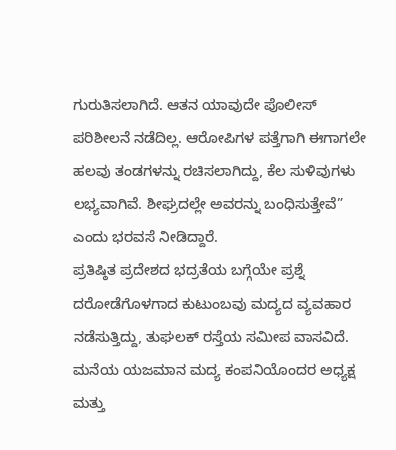ಗುರುತಿಸಲಾಗಿದೆ. ಆತನ ಯಾವುದೇ ಪೊಲೀಸ್ ಪರಿಶೀಲನೆ ನಡೆದಿಲ್ಲ. ಆರೋಪಿಗಳ ಪತ್ತೆಗಾಗಿ ಈಗಾಗಲೇ ಹಲವು ತಂಡಗಳನ್ನು ರಚಿಸಲಾಗಿದ್ದು, ಕೆಲ ಸುಳಿವುಗಳು ಲಭ್ಯವಾಗಿವೆ. ಶೀಘ್ರದಲ್ಲೇ ಅವರನ್ನು ಬಂಧಿಸುತ್ತೇವೆ” ಎಂದು ಭರವಸೆ ನೀಡಿದ್ದಾರೆ.
ಪ್ರತಿಷ್ಠಿತ ಪ್ರದೇಶದ ಭದ್ರತೆಯ ಬಗ್ಗೆಯೇ ಪ್ರಶ್ನೆ
ದರೋಡೆಗೊಳಗಾದ ಕುಟುಂಬವು ಮದ್ಯದ ವ್ಯವಹಾರ ನಡೆಸುತ್ತಿದ್ದು, ತುಘಲಕ್ ರಸ್ತೆಯ ಸಮೀಪ ವಾಸವಿದೆ. ಮನೆಯ ಯಜಮಾನ ಮದ್ಯ ಕಂಪನಿಯೊಂದರ ಅಧ್ಯಕ್ಷ ಮತ್ತು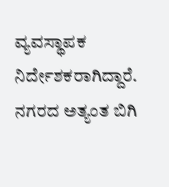ವ್ಯವಸ್ಥಾಪಕ ನಿರ್ದೇಶಕರಾಗಿದ್ದಾರೆ. ನಗರದ ಅತ್ಯಂತ ಬಿಗಿ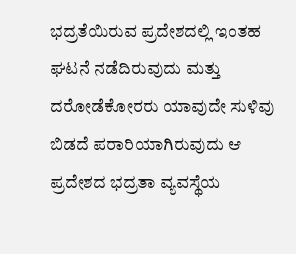ಭದ್ರತೆಯಿರುವ ಪ್ರದೇಶದಲ್ಲಿ ಇಂತಹ ಘಟನೆ ನಡೆದಿರುವುದು ಮತ್ತು ದರೋಡೆಕೋರರು ಯಾವುದೇ ಸುಳಿವು ಬಿಡದೆ ಪರಾರಿಯಾಗಿರುವುದು ಆ ಪ್ರದೇಶದ ಭದ್ರತಾ ವ್ಯವಸ್ಥೆಯ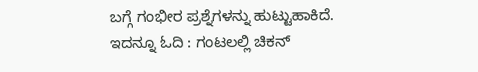ಬಗ್ಗೆ ಗಂಭೀರ ಪ್ರಶ್ನೆಗಳನ್ನು ಹುಟ್ಟುಹಾಕಿದೆ.
ಇದನ್ನೂ ಓದಿ : ಗಂಟಲಲ್ಲಿ ಚಿಕನ್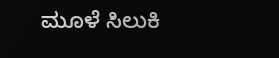ಮೂಳೆ ಸಿಲುಕಿ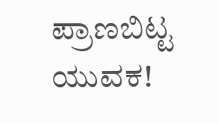ಪ್ರಾಣಬಿಟ್ಟ ಯುವಕ!